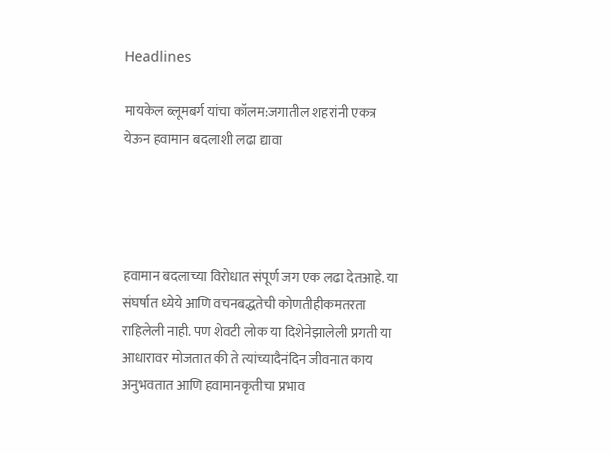Headlines

मायकेल ब्लूमबर्ग यांचा कॉलम:जगातील शहरांनी एकत्र येऊन हवामान बदलाशी लढा द्यावा




हवामान बदलाच्या विरोधात संपूर्ण जग एक लढा देतआहे. या संघर्षात ध्येये आणि वचनबद्धतेची कोणतीहीकमतरता राहिलेली नाही. पण शेवटी लोक या दिशेनेझालेली प्रगती या आधारावर मोजतात की ते त्यांच्यादैनंदिन जीवनात काय अनुभवतात आणि हवामानकृतीचा प्रभाव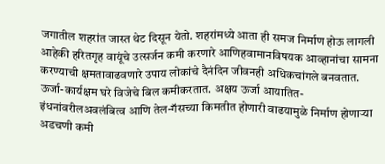जगातील शहरांत जास्त थेट दिसून येतो. शहरांमध्ये आता ही समज निर्माण होऊ लागली आहेकी हरितगृह वायूंचे उत्सर्जन कमी करणारे आणिहवामानविषयक आव्हानांचा सामना करण्याची क्षमतावाढवणारे उपाय लोकांचे दैनंदिन जीवनही अधिकचांगले बनवतात. ऊर्जा-कार्यक्षम घरे विजेचे बिल कमीकरतात. अक्षय ऊर्जा आयातित-इंधनांवरीलअवलंबित्व आणि तेल-गॅसच्या किमतीत होणारी वाढयामुळे निर्माण होणाऱ्या अडचणी कमी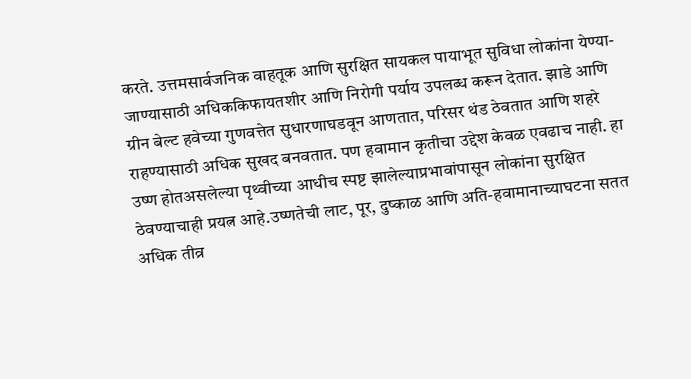करते. उत्तमसार्वजनिक वाहतूक आणि सुरक्षित सायकल पायाभूत सुविधा लोकांना येण्या-जाण्यासाठी अधिककिफायतशीर आणि निरोगी पर्याय उपलब्ध करून देतात. झाडे आणि ग्रीन बेल्ट हवेच्या गुणवत्तेत सुधारणाघडवून आणतात, परिसर थंड ठेवतात आणि शहरे राहण्यासाठी अधिक सुखद बनवतात. पण हवामान कृतीचा उद्देश केवळ एवढाच नाही. हा उष्ण होतअसलेल्या पृथ्वीच्या आधीच स्पष्ट झालेल्याप्रभावांपासून लोकांना सुरक्षित ठेवण्याचाही प्रयत्न आहे.उष्णतेची लाट, पूर, दुष्काळ आणि अति-हवामानाच्याघटना सतत अधिक तीव्र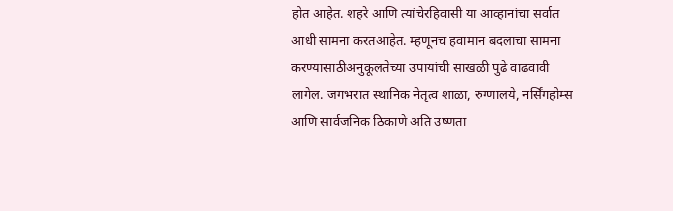होत आहेत. शहरे आणि त्यांचेरहिवासी या आव्हानांचा सर्वात आधी सामना करतआहेत. म्हणूनच हवामान बदलाचा सामना करण्यासाठीअनुकूलतेच्या उपायांची साखळी पुढे वाढवावी लागेल. जगभरात स्थानिक नेतृत्व शाळा, रुग्णालये, नर्सिंगहोम्स आणि सार्वजनिक ठिकाणे अति उष्णता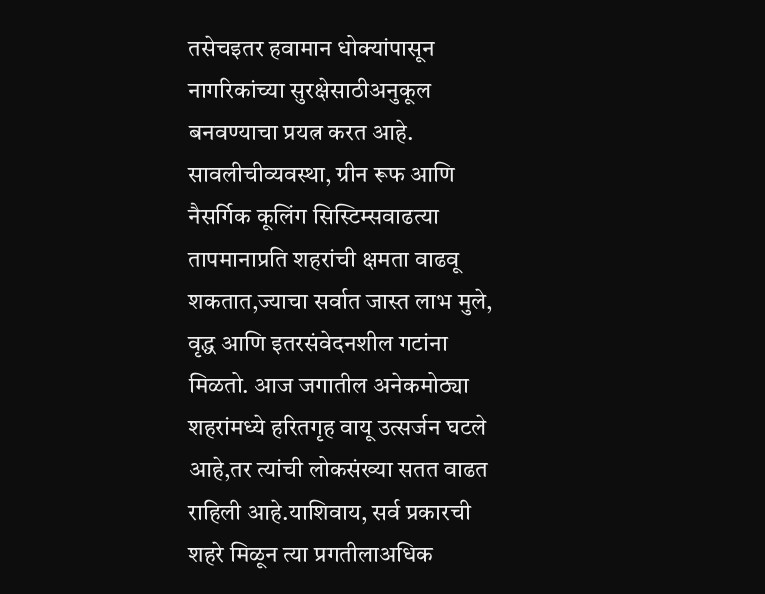तसेचइतर हवामान धोक्यांपासून नागरिकांच्या सुरक्षेसाठीअनुकूल बनवण्याचा प्रयत्न करत आहे. सावलीचीव्यवस्था, ग्रीन रूफ आणि नैसर्गिक कूलिंग सिस्टिम्सवाढत्या तापमानाप्रति शहरांची क्षमता वाढवू शकतात,ज्याचा सर्वात जास्त लाभ मुले, वृद्ध आणि इतरसंवेदनशील गटांना मिळतो. आज जगातील अनेकमोठ्या शहरांमध्ये हरितगृह वायू उत्सर्जन घटले आहे,तर त्यांची लोकसंख्या सतत वाढत राहिली आहे.याशिवाय, सर्व प्रकारची शहरे मिळून त्या प्रगतीलाअधिक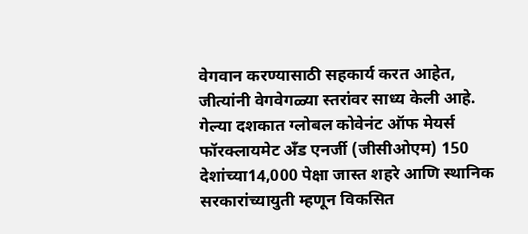वेगवान करण्यासाठी सहकार्य करत आहेत, जीत्यांनी वेगवेगळ्या स्तरांवर साध्य केली आहे. गेल्या दशकात ग्लोबल कोवेनंट ऑफ मेयर्स फॉरक्लायमेट अँड एनर्जी (जीसीओएम) 150 देशांच्या14,000 पेक्षा जास्त शहरे आणि स्थानिक सरकारांच्यायुती म्हणून विकसित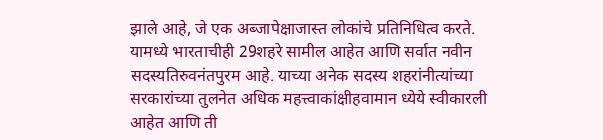झाले आहे, जे एक अब्जापेक्षाजास्त लोकांचे प्रतिनिधित्व करते. यामध्ये भारताचीही 29शहरे सामील आहेत आणि सर्वात नवीन सदस्यतिरुवनंतपुरम आहे. याच्या अनेक सदस्य शहरांनीत्यांच्या सरकारांच्या तुलनेत अधिक महत्त्वाकांक्षीहवामान ध्येये स्वीकारली आहेत आणि ती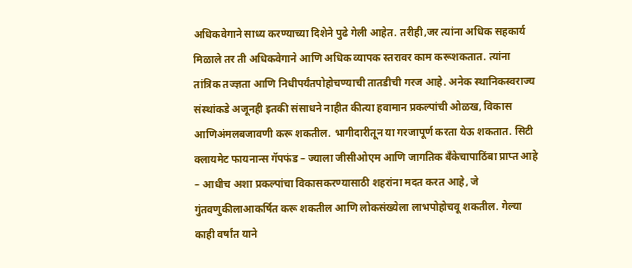अधिकवेगाने साध्य करण्याच्या दिशेने पुढे गेली आहेत. तरीही,जर त्यांना अधिक सहकार्य मिळाले तर ती अधिकवेगाने आणि अधिक व्यापक स्तरावर काम करूशकतात. त्यांना तांत्रिक तज्ज्ञता आणि निधीपर्यंतपोहोचण्याची तातडीची गरज आहे. अनेक स्थानिकस्वराज्य संस्थांकडे अजूनही इतकी संसाधने नाहीत कीत्या हवामान प्रकल्पांची ओळख, विकास आणिअंमलबजावणी करू शकतील. भागीदारीतून या गरजापूर्ण करता येऊ शकतात. सिटी क्लायमेट फायनान्स गॅपफंड – ज्याला जीसीओएम आणि जागतिक बँकेचापाठिंबा प्राप्त आहे – आधीच अशा प्रकल्पांचा विकासकरण्यासाठी शहरांना मदत करत आहे, जे गुंतवणुकीलाआकर्षित करू शकतील आणि लोकसंख्येला लाभपोहोचवू शकतील. गेल्या काही वर्षांत याने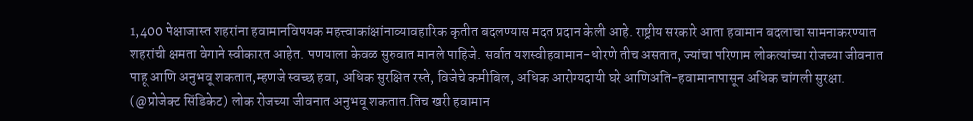1,400 पेक्षाजास्त शहरांना हवामानविषयक महत्त्वाकांक्षांनाव्यावहारिक कृतीत बदलण्यास मदत प्रदान केली आहे. राष्ट्रीय सरकारे आता हवामान बदलाचा सामनाकरण्यात शहरांची क्षमता वेगाने स्वीकारत आहेत. पणयाला केवळ सुरुवात मानले पाहिजे. सर्वात यशस्वीहवामान-धोरणे तीच असतात, ज्यांचा परिणाम लोकत्यांच्या रोजच्या जीवनात पाहू आणि अनुभवू शकतात,म्हणजे स्वच्छ हवा, अधिक सुरक्षित रस्ते, विजेचे कमीबिल, अधिक आरोग्यदायी घरे आणिअति-हवामानापासून अधिक चांगली सुरक्षा. (@प्रोजेक्ट सिंडिकेट) लोक रोजच्या जीवनात अनुभवू शकतात.तिच खरी हवामान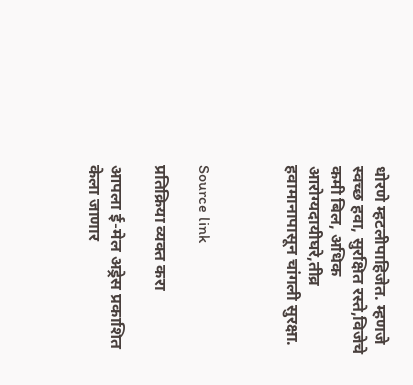धोरणे म्हटलीपाहिजेत. म्हणजे स्वच्छ हवा, सुरक्षित रस्ते,विजेचे कमी बिल, अधिक आरोग्यदायीघरे,तीव्र हवामानापासून चांगली सुरक्षा.



Source link

प्रतिक्रिया व्यक्त करा

आपला ई-मेल अड्रेस प्रकाशित केला जाणार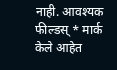नाही. आवश्यक फील्डस् * मार्क केले आहेत